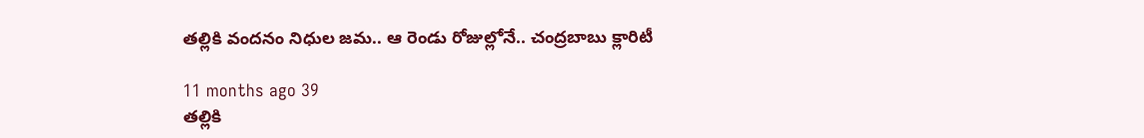తల్లికి వందనం నిధుల జమ.. ఆ రెండు రోజుల్లోనే.. చంద్రబాబు క్లారిటీ

11 months ago 39
తల్లికి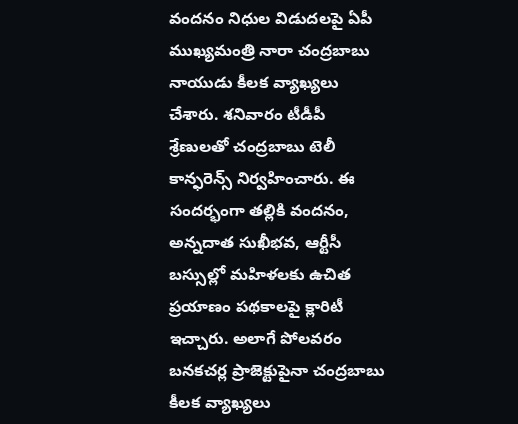వందనం నిధుల విడుదలపై ఏపీ ముఖ్యమంత్రి నారా చంద్రబాబు నాయుడు కీలక వ్యాఖ్యలు చేశారు. శనివారం టీడీపీ శ్రేణులతో చంద్రబాబు టెలీ కాన్ఫరెన్స్ నిర్వహించారు. ఈ సందర్భంగా తల్లికి వందనం, అన్నదాత సుఖీభవ, ఆర్టీసీ బస్సుల్లో మహిళలకు ఉచిత ప్రయాణం పథకాలపై క్లారిటీ ఇచ్చారు. అలాగే పోలవరం బనకచర్ల ప్రాజెక్టుపైనా చంద్రబాబు కీలక వ్యాఖ్యలు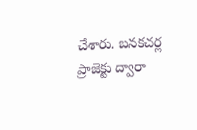చేశారు. బనకచర్ల ప్రాజెక్టు ద్వారా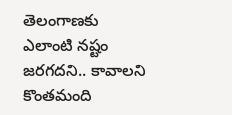తెలంగాణకు ఎలాంటి నష్టం జరగదని.. కావాలని కొంతమంది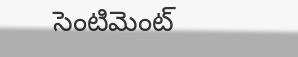సెంటిమెంట్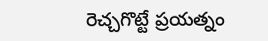రెచ్చగొట్టే ప్రయత్నం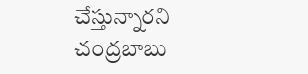చేస్తున్నారని చంద్రబాబు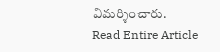విమర్శించారు.
Read Entire Article